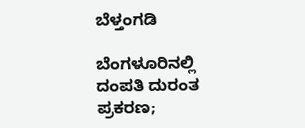ಬೆಳ್ತಂಗಡಿ

ಬೆಂಗಳೂರಿನಲ್ಲಿ ದಂಪತಿ ದುರಂತ ಪ್ರಕರಣ;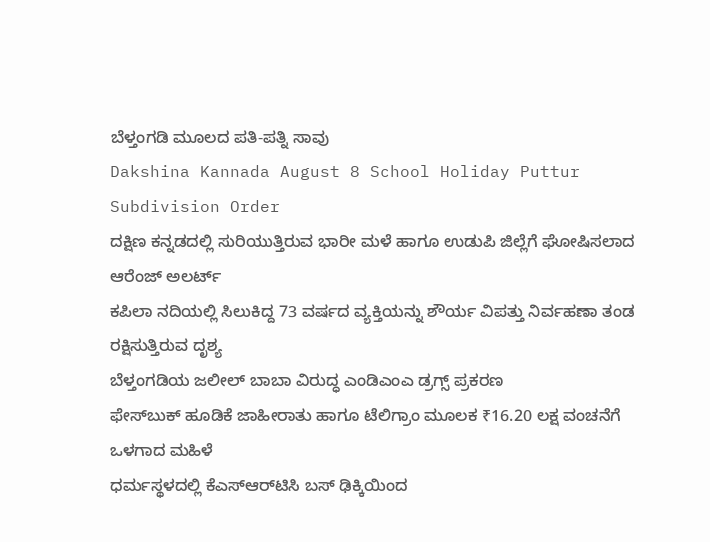ಬೆಳ್ತಂಗಡಿ ಮೂಲದ ಪತಿ-ಪತ್ನಿ ಸಾವು
Dakshina Kannada August 8 School Holiday Puttur Subdivision Order
ದಕ್ಷಿಣ ಕನ್ನಡದಲ್ಲಿ ಸುರಿಯುತ್ತಿರುವ ಭಾರೀ ಮಳೆ ಹಾಗೂ ಉಡುಪಿ ಜಿಲ್ಲೆಗೆ ಘೋಷಿಸಲಾದ ಆರೆಂಜ್ ಅಲರ್ಟ್‌
ಕಪಿಲಾ ನದಿಯಲ್ಲಿ ಸಿಲುಕಿದ್ದ 73 ವರ್ಷದ ವ್ಯಕ್ತಿಯನ್ನು ಶೌರ್ಯ ವಿಪತ್ತು ನಿರ್ವಹಣಾ ತಂಡ ರಕ್ಷಿಸುತ್ತಿರುವ ದೃಶ್ಯ
ಬೆಳ್ತಂಗಡಿಯ ಜಲೀಲ್ ಬಾಬಾ ವಿರುದ್ಧ ಎಂಡಿಎಂಎ ಡ್ರಗ್ಸ್ ಪ್ರಕರಣ
ಫೇಸ್‌ಬುಕ್ ಹೂಡಿಕೆ ಜಾಹೀರಾತು ಹಾಗೂ ಟೆಲಿಗ್ರಾಂ ಮೂಲಕ ₹16.20 ಲಕ್ಷ ವಂಚನೆಗೆ ಒಳಗಾದ ಮಹಿಳೆ
ಧರ್ಮಸ್ಥಳದಲ್ಲಿ ಕೆಎಸ್‌ಆರ್‌ಟಿಸಿ ಬಸ್‌ ಢಿಕ್ಕಿಯಿಂದ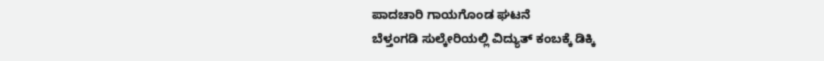ಪಾದಚಾರಿ ಗಾಯಗೊಂಡ ಘಟನೆ
ಬೆಳ್ತಂಗಡಿ ಸುಲ್ಕೇರಿಯಲ್ಲಿ ವಿದ್ಯುತ್ ಕಂಬಕ್ಕೆ ಡಿಕ್ಕಿ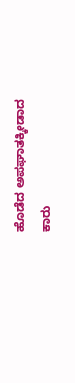ಹೊಡೆದ ಅಪಘಾತಕ್ಕೀಡಾದ ಕಾರು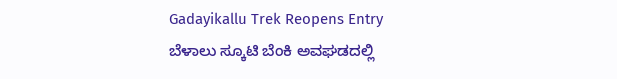Gadayikallu Trek Reopens Entry
ಬೆಳಾಲು ಸ್ಕೂಟಿ ಬೆಂಕಿ ಅವಘಡದಲ್ಲಿ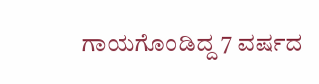ಗಾಯಗೊಂಡಿದ್ದ 7 ವರ್ಷದ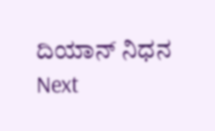ದಿಯಾನ್ ನಿಧನ
Next